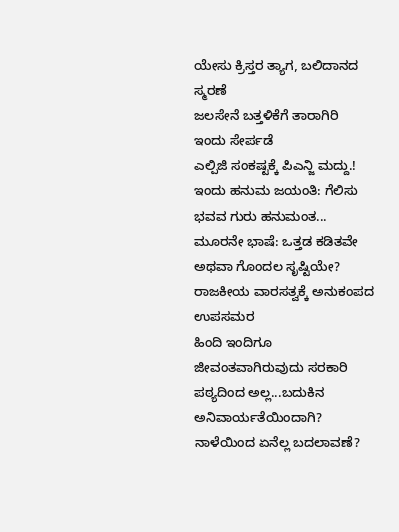ಯೇಸು ಕ್ರಿಸ್ತರ ತ್ಯಾಗ, ಬಲಿದಾನದ ಸ್ಮರಣೆ
ಜಲಸೇನೆ ಬತ್ತಳಿಕೆಗೆ ತಾರಾಗಿರಿ ಇಂದು ಸೇರ್ಪಡೆ
ಎಲ್ಪಿಜಿ ಸಂಕಷ್ಟಕ್ಕೆ ಪಿಎನ್ಜಿ ಮದ್ದು.!
ಇಂದು ಹನುಮ ಜಯಂತಿ: ಗೆಲಿಸು ಭವವ ಗುರು ಹನುಮಂತ...
ಮೂರನೇ ಭಾಷೆ: ಒತ್ತಡ ಕಡಿತವೇ ಅಥವಾ ಗೊಂದಲ ಸೃಷ್ಟಿಯೇ?
ರಾಜಕೀಯ ವಾರಸತ್ವಕ್ಕೆ ಅನುಕಂಪದ ಉಪಸಮರ
ಹಿಂದಿ ಇಂದಿಗೂ ಜೀವಂತವಾಗಿರುವುದು ಸರಕಾರಿ ಪಠ್ಯದಿಂದ ಅಲ್ಲ...ಬದುಕಿನ ಅನಿವಾರ್ಯತೆಯಿಂದಾಗಿ?
ನಾಳೆಯಿಂದ ಏನೆಲ್ಲ ಬದಲಾವಣೆ?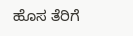ಹೊಸ ತೆರಿಗೆ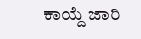ಕಾಯ್ದೆ ಜಾರಿ